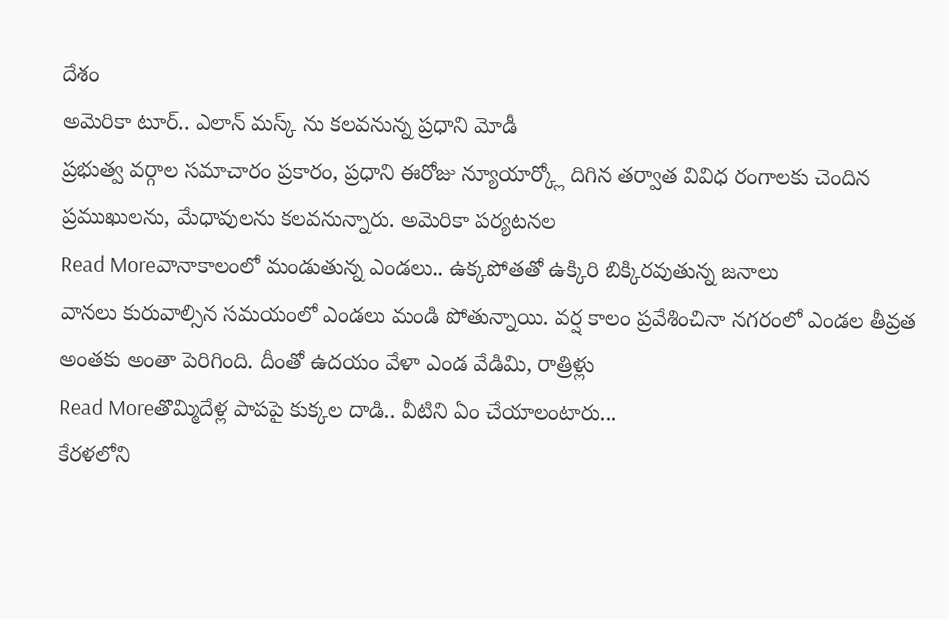దేశం
అమెరికా టూర్.. ఎలాన్ మస్క్ ను కలవనున్న ప్రధాని మోడీ
ప్రభుత్వ వర్గాల సమాచారం ప్రకారం, ప్రధాని ఈరోజు న్యూయార్క్లో దిగిన తర్వాత వివిధ రంగాలకు చెందిన ప్రముఖులను, మేధావులను కలవనున్నారు. అమెరికా పర్యటనల
Read Moreవానాకాలంలో మండుతున్న ఎండలు.. ఉక్కపోతతో ఉక్కిరి బిక్కిరవుతున్న జనాలు
వానలు కురువాల్సిన సమయంలో ఎండలు మండి పోతున్నాయి. వర్ష కాలం ప్రవేశించినా నగరంలో ఎండల తీవ్రత అంతకు అంతా పెరిగింది. దీంతో ఉదయం వేళా ఎండ వేడిమి, రాత్రిళ్లు
Read Moreతొమ్మిదేళ్ల పాపపై కుక్కల దాడి.. వీటిని ఏం చేయాలంటారు...
కేరళలోని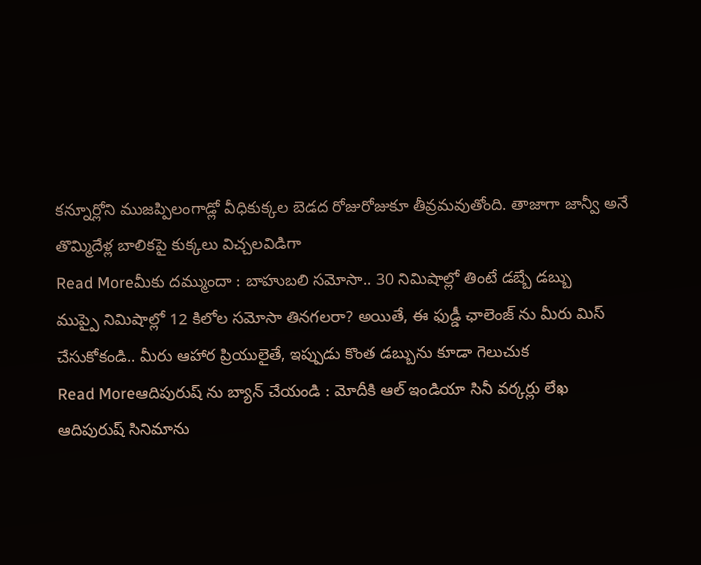కన్నూర్లోని ముజప్పిలంగాడ్లో వీధికుక్కల బెడద రోజురోజుకూ తీవ్రమవుతోంది. తాజాగా జాన్వీ అనే తొమ్మిదేళ్ల బాలికపై కుక్కలు విచ్చలవిడిగా
Read Moreమీకు దమ్ముందా : బాహుబలి సమోసా.. 30 నిమిషాల్లో తింటే డబ్బే డబ్బు
ముప్పై నిమిషాల్లో 12 కిలోల సమోసా తినగలరా? అయితే, ఈ ఫుడ్డీ ఛాలెంజ్ ను మీరు మిస్ చేసుకోకండి.. మీరు ఆహార ప్రియులైతే, ఇప్పుడు కొంత డబ్బును కూడా గెలుచుక
Read Moreఆదిపురుష్ ను బ్యాన్ చేయండి : మోదీకి ఆల్ ఇండియా సినీ వర్కర్లు లేఖ
ఆదిపురుష్ సినిమాను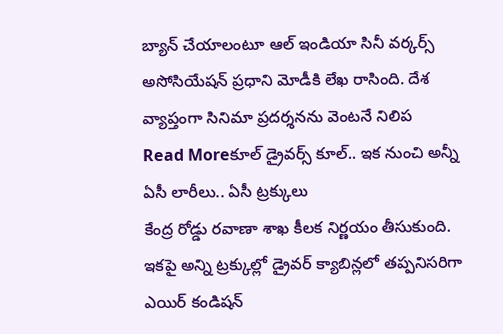బ్యాన్ చేయాలంటూ ఆల్ ఇండియా సినీ వర్కర్స్ అసోసియేషన్ ప్రధాని మోడీకి లేఖ రాసింది. దేశ వ్యాప్తంగా సినిమా ప్రదర్శనను వెంటనే నిలిప
Read Moreకూల్ డ్రైవర్స్ కూల్.. ఇక నుంచి అన్నీ ఏసీ లారీలు.. ఏసీ ట్రక్కులు
కేంద్ర రోడ్డు రవాణా శాఖ కీలక నిర్ణయం తీసుకుంది. ఇకపై అన్ని ట్రక్కుల్లో డ్రైవర్ క్యాబిన్లలో తప్పనిసరిగా ఎయిర్ కండిషన్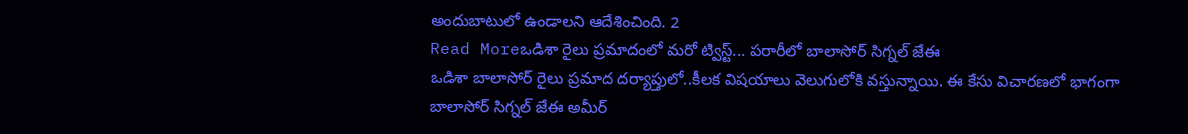అందుబాటులో ఉండాలని ఆదేశించింది. 2
Read Moreఒడిశా రైలు ప్రమాదంలో మరో ట్విస్ట్... పరారీలో బాలాసోర్ సిగ్నల్ జేఈ
ఒడిశా బాలాసోర్ రైలు ప్రమాద దర్యాప్తులో..కీలక విషయాలు వెలుగులోకి వస్తున్నాయి. ఈ కేసు విచారణలో భాగంగా బాలాసోర్ సిగ్నల్ జేఈ అమీర్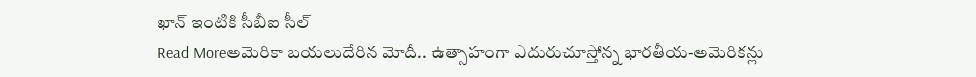ఖాన్ ఇంటికి సీబీఐ సీల్
Read Moreఅమెరికా బయలుదేరిన మోదీ.. ఉత్సాహంగా ఎదురుచూస్తోన్న భారతీయ-అమెరికన్లు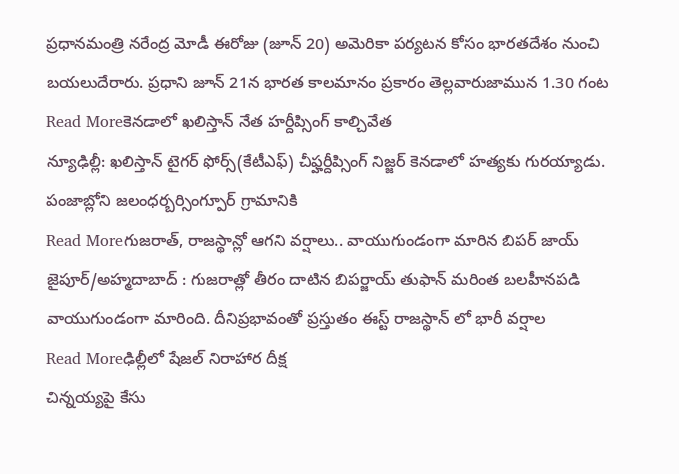ప్రధానమంత్రి నరేంద్ర మోడీ ఈరోజు (జూన్ 20) అమెరికా పర్యటన కోసం భారతదేశం నుంచి బయలుదేరారు. ప్రధాని జూన్ 21న భారత కాలమానం ప్రకారం తెల్లవారుజామున 1.30 గంట
Read Moreకెనడాలో ఖలిస్తాన్ నేత హర్దీప్సింగ్ కాల్చివేత
న్యూఢిల్లీ: ఖలిస్తాన్ టైగర్ ఫోర్స్(కేటీఎఫ్) చీఫ్హర్దీప్సింగ్ నిజ్జర్ కెనడాలో హత్యకు గురయ్యాడు. పంజాబ్లోని జలంధర్బర్సింగ్పూర్ గ్రామానికి
Read Moreగుజరాత్, రాజస్థాన్లో ఆగని వర్షాలు.. వాయుగుండంగా మారిన బిపర్ జాయ్
జైపూర్/అహ్మదాబాద్ : గుజరాత్లో తీరం దాటిన బిపర్జాయ్ తుఫాన్ మరింత బలహీనపడి వాయుగుండంగా మారింది. దీనిప్రభావంతో ప్రస్తుతం ఈస్ట్ రాజస్థాన్ లో భారీ వర్షాల
Read Moreఢిల్లీలో షేజల్ నిరాహార దీక్ష
చిన్నయ్యపై కేసు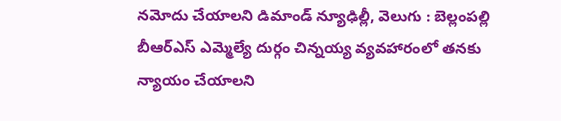నమోదు చేయాలని డిమాండ్ న్యూఢిల్లీ, వెలుగు : బెల్లంపల్లి బీఆర్ఎస్ ఎమ్మెల్యే దుర్గం చిన్నయ్య వ్యవహారంలో తనకు న్యాయం చేయాలని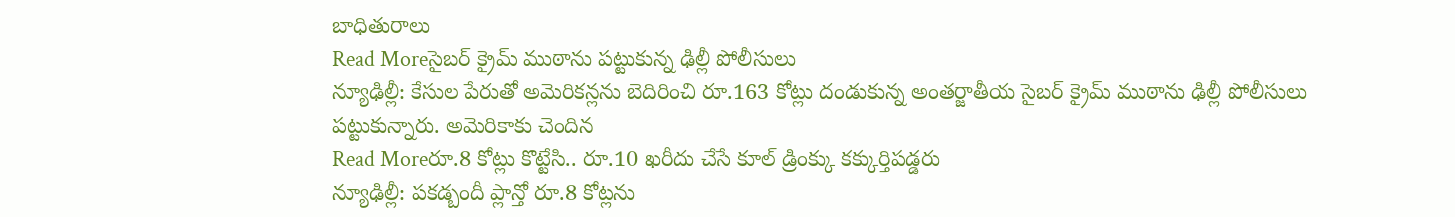బాధితురాలు
Read Moreసైబర్ క్రైమ్ ముఠాను పట్టుకున్న ఢిల్లీ పోలీసులు
న్యూఢిల్లీ: కేసుల పేరుతో అమెరికన్లను బెదిరించి రూ.163 కోట్లు దండుకున్న అంతర్జాతీయ సైబర్ క్రైమ్ ముఠాను ఢిల్లీ పోలీసులు పట్టుకున్నారు. అమెరికాకు చెందిన
Read Moreరూ.8 కోట్లు కొట్టేసి.. రూ.10 ఖరీదు చేసే కూల్ డ్రింక్కు కక్కుర్తిపడ్డరు
న్యూఢిల్లీ: పకడ్బందీ ప్లాన్తో రూ.8 కోట్లను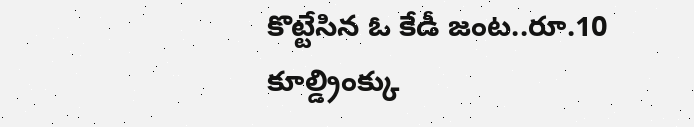కొట్టేసిన ఓ కేడీ జంట..రూ.10 కూల్డ్రింక్కు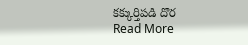కక్కుర్తిపడి దొర
Read More